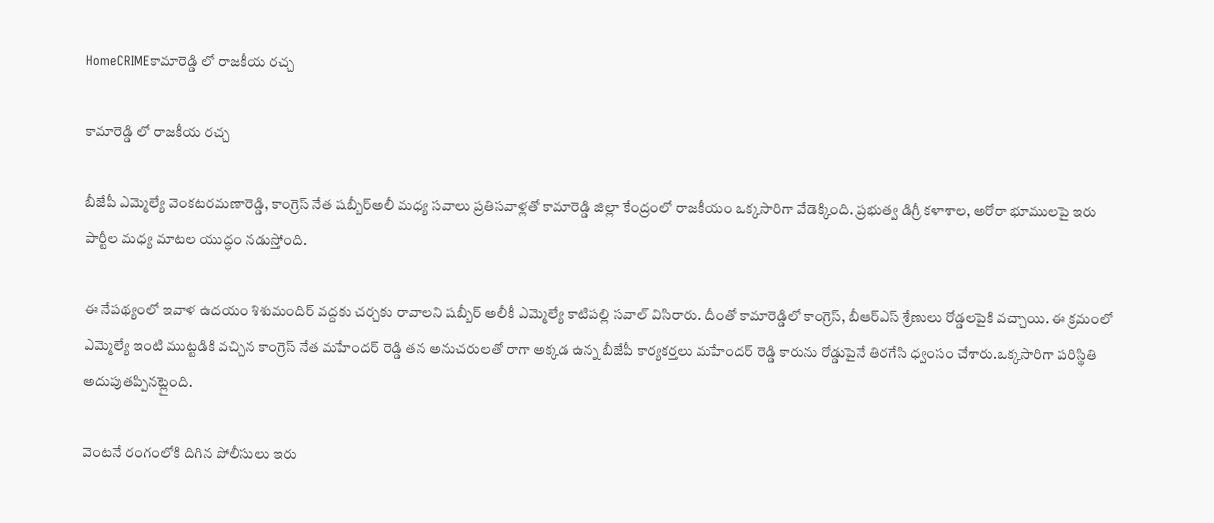HomeCRIMEకామారెడ్డి లో రాజకీయ రచ్చ

కామారెడ్డి లో రాజకీయ రచ్చ

బీజేపీ ఎమ్మెల్యే వెంకటరమణారెడ్డి, కాంగ్రెస్ నేత షబ్బీర్అలీ మధ్య సవాలు ప్రతిసవాళ్లతో కామారెడ్డి జిల్లా కేంద్రంలో రాజకీయం ఒక్కసారిగా వేడెక్కింది. ప్రభుత్వ డిగ్రీ కళాశాల, అరోరా భూములపై ఇరు పార్టీల మధ్య మాటల యుద్ధం నడుస్తోంది.

ఈ నేపథ్యంలో ఇవాళ ఉదయం శిశుమందిర్ వద్దకు చర్చకు రావాలని షబ్బీర్ అలీకీ ఎమ్మెల్యే కాటిపల్లి సవాల్ విసిరారు. దీంతో కామారెడ్డిలో కాంగ్రెస్, బీఆర్ఎస్ శ్రేణులు రోడ్డలపైకి వచ్చాయి. ఈ క్రమంలో ఎమ్మెల్యే ఇంటి ముట్టడికి వచ్చిన కాంగ్రెస్ నేత మహేందర్ రెడ్డి తన అనుచరులతో రాగా అక్కడ ఉన్న బీజేపీ కార్యకర్తలు మహేందర్ రెడ్డి కారును రోడ్డుపైనే తిరగేసి ధ్వంసం చేశారు.ఒక్కసారిగా పరిస్థితి అదుపుతప్పినట్లైంది.

వెంటనే రంగంలోకి దిగిన పోలీసులు ఇరు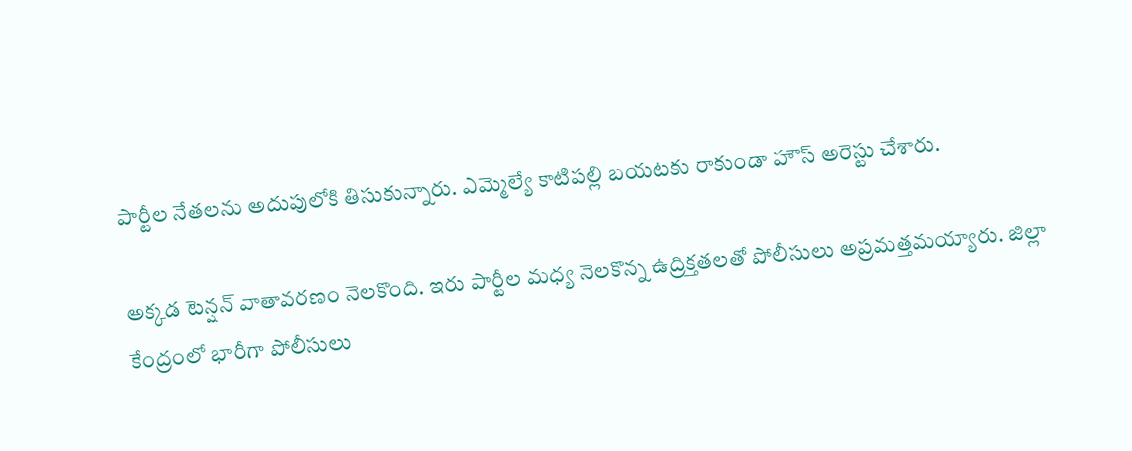పార్టీల నేతలను అదుపులోకి తిసుకున్నారు. ఎమ్మెల్యే కాటిపల్లి బయటకు రాకుండా హౌస్ అరెస్టు చేశారు.

అక్కడ టెన్షన్ వాతావరణం నెలకొంది. ఇరు పార్టీల మధ్య నెలకొన్న ఉద్రిక్తతలతో పోలీసులు అప్రమత్తమయ్యారు. జిల్లా కేంద్రంలో భారీగా పోలీసులు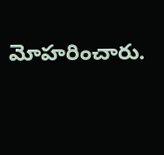మోహరించారు.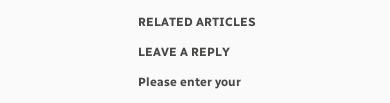RELATED ARTICLES

LEAVE A REPLY

Please enter your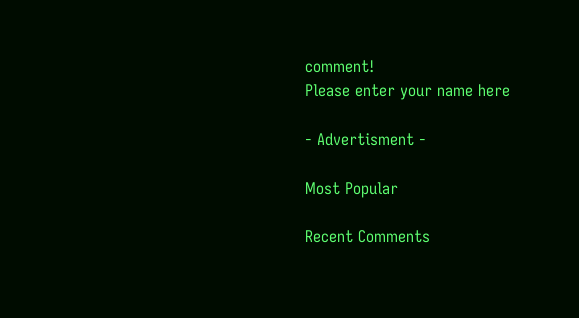comment!
Please enter your name here

- Advertisment -

Most Popular

Recent Comments